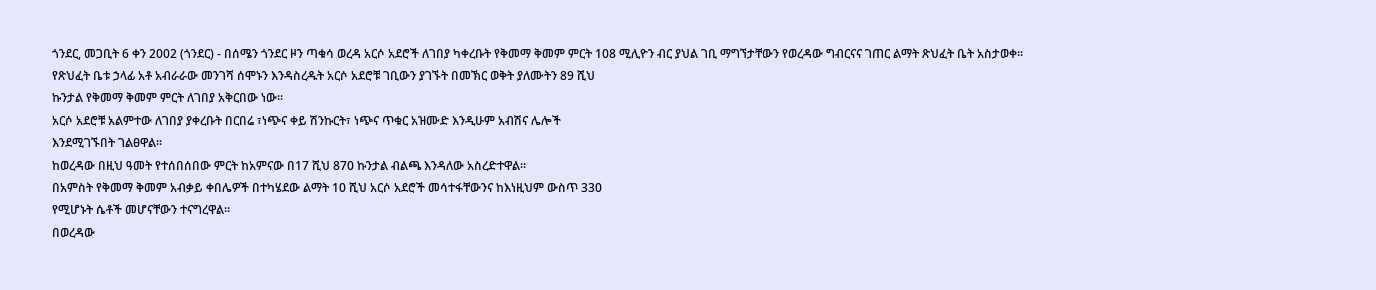ጎንደር, መጋቢት 6 ቀን 2002 (ጎንደር) - በሰሜን ጎንደር ዞን ጣቁሳ ወረዳ አርሶ አደሮች ለገበያ ካቀረቡት የቅመማ ቅመም ምርት 108 ሚሊዮን ብር ያህል ገቢ ማግኘታቸውን የወረዳው ግብርናና ገጠር ልማት ጽህፈት ቤት አስታወቀ።
የጽህፈት ቤቱ ኃላፊ አቶ አብራራው መንገሻ ሰሞኑን እንዳስረዱት አርሶ አደሮቹ ገቢውን ያገኙት በመኽር ወቅት ያለሙትን 89 ሺህ
ኩንታል የቅመማ ቅመም ምርት ለገበያ አቅርበው ነው።
አርሶ አደሮቹ አልምተው ለገበያ ያቀረቡት በርበሬ ፣ነጭና ቀይ ሽንኩርት፣ ነጭና ጥቁር አዝሙድ እንዲሁም አብሽና ሌሎች
እንደሚገኙበት ገልፀዋል።
ከወረዳው በዚህ ዓመት የተሰበሰበው ምርት ከአምናው በ17 ሺህ 870 ኩንታል ብልጫ እንዳለው አስረድተዋል።
በአምስት የቅመማ ቅመም አብቃይ ቀበሌዎች በተካሄደው ልማት 10 ሺህ አርሶ አደሮች መሳተፋቸውንና ከእነዚህም ውስጥ 330
የሚሆኑት ሴቶች መሆናቸውን ተናግረዋል።
በወረዳው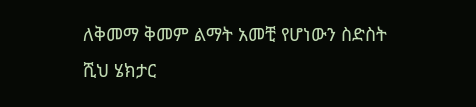ለቅመማ ቅመም ልማት አመቺ የሆነውን ስድስት ሺህ ሄክታር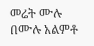መሬት ሙሉ በሙሉ አልምቶ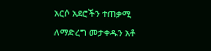አርሶ አደሮችን ተጠቃሚ
ለማድረግ መታቀዱን አቶ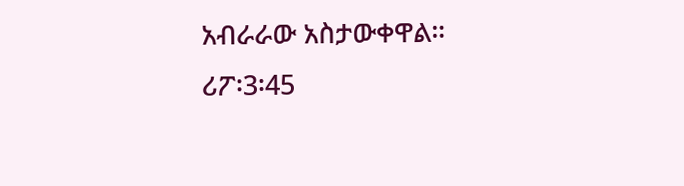አብራራው አስታውቀዋል።
ሪፖ፡3፡45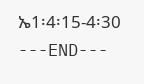ኤ1፡4፡15-4፡30
---END---